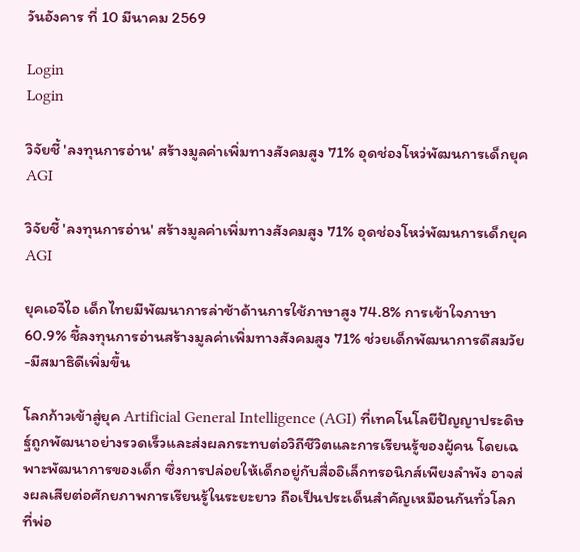วันอังคาร ที่ 10 มีนาคม 2569

Login
Login

วิจัยชี้ 'ลงทุนการอ่าน' สร้างมูลค่าเพิ่มทางสังคมสูง 71% อุดช่องโหว่พัฒนการเด็กยุคAGI

วิจัยชี้ 'ลงทุนการอ่าน' สร้างมูลค่าเพิ่มทางสังคมสูง 71% อุดช่องโหว่พัฒนการเด็กยุคAGI

ยุคเอจีไอ เด็กไทยมีพัฒนาการล่าช้าด้านการใช้ภาษาสูง 74.8% การเข้าใจภาษา 60.9% ชี้ลงทุนการอ่านสร้างมูลค่าเพิ่มทางสังคมสูง 71% ช่วยเด็กพัฒนาการดีสมวัย -มีสมาธิดีเพิ่มขึ้น

โลกก้าวเข้าสู่ยุค Artificial General Intelligence (AGI) ที่เทคโนโลยีปัญญาประดิษฐ์ถูกพัฒนาอย่างรวดเร็วและส่งผลกระทบต่อวิถีชีวิตและการเรียนรู้ของผู้คน โดยเฉพาะพัฒนาการของเด็ก ซึ่งการปล่อยให้เด็กอยู่กับสื่ออิเล็กทรอนิกส์เพียงลำพัง อาจส่งผลเสียต่อศักยภาพการเรียนรู้ในระยะยาว ถือเป็นประเด็นสำคัญเหมือนกันทั่วโลก ที่พ่อ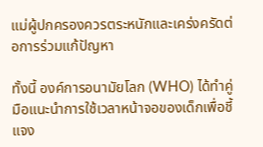แม่ผู้ปกครองควรตระหนักและเคร่งครัดต่อการร่วมแก้ปัญหา

ทั้งนี้ องค์การอนามัยโลก (WHO) ได้ทำคู่มือแนะนำการใช้เวลาหน้าจอของเด็กเพื่อชี้แจง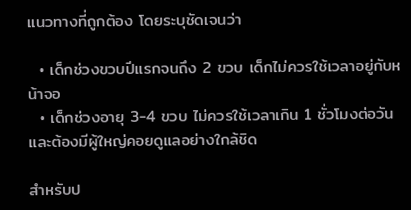แนวทางที่ถูกต้อง โดยระบุชัดเจนว่า

  • เด็กช่วงขวบปีแรกจนถึง 2 ขวบ เด็กไม่ควรใช้เวลาอยู่กับหน้าจอ
  • เด็กช่วงอายุ 3-4 ขวบ ไม่ควรใช้เวลาเกิน 1 ชั่วโมงต่อวัน และต้องมีผู้ใหญ่คอยดูแลอย่างใกล้ชิด

สำหรับป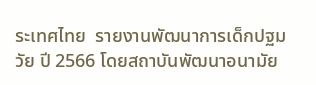ระเทศไทย  รายงานพัฒนาการเด็กปฐมวัย ปี 2566 โดยสถาบันพัฒนาอนามัย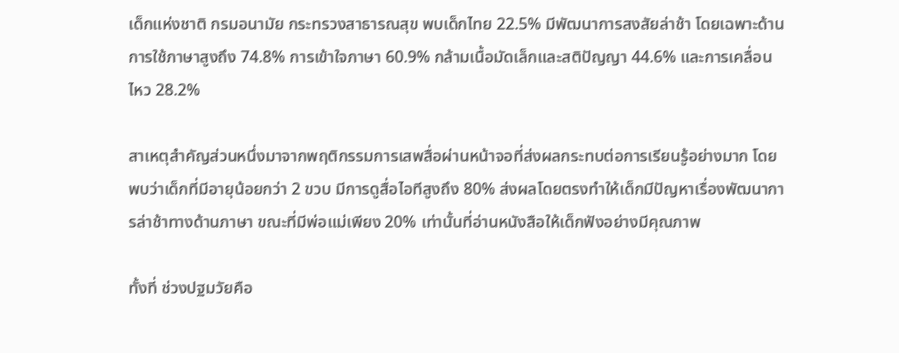เด็กแห่งชาติ กรมอนามัย กระทรวงสาธารณสุข พบเด็กไทย 22.5% มีพัฒนาการสงสัยล่าช้า โดยเฉพาะด้านการใช้ภาษาสูงถึง 74.8% การเข้าใจภาษา 60.9% กล้ามเนื้อมัดเล็กและสติปัญญา 44.6% และการเคลื่อนไหว 28.2%

สาเหตุสำคัญส่วนหนึ่งมาจากพฤติกรรมการเสพสื่อผ่านหน้าจอที่ส่งผลกระทบต่อการเรียนรู้อย่างมาก โดยพบว่าเด็กที่มีอายุน้อยกว่า 2 ขวบ มีการดูสื่อไอทีสูงถึง 80% ส่งผลโดยตรงทำให้เด็กมีปัญหาเรื่องพัฒนาการล่าช้าทางด้านภาษา ขณะที่มีพ่อแม่เพียง 20% เท่านั้นที่อ่านหนังสือให้เด็กฟังอย่างมีคุณภาพ

ทั้งที่ ช่วงปฐมวัยคือ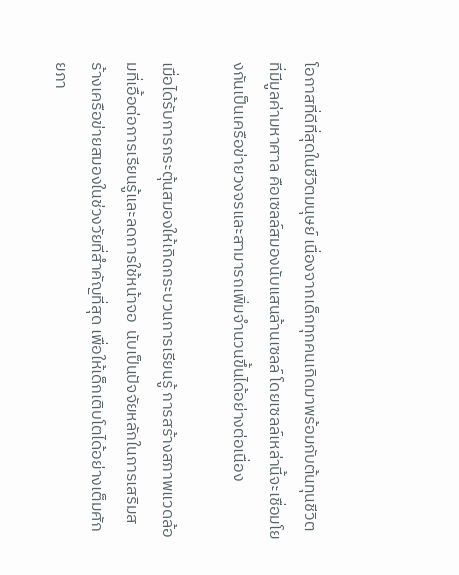โอกาสที่ดีที่สุดในชีวิตมนุษย์ เนื่องจากเด็กทุกคนเกิดมาพร้อมกับต้นทุนชีวิตที่มีมูลค่ามหาศาล คือเซลล์สมองนับแสนล้านเซลล์ โดยเซลล์เหล่านี้จะเชื่อมโยงกันเป็นเครือข่ายวงจรและสามารถเพิ่มจำนวนขึ้นได้อย่างต่อเนื่อง

เมื่อได้รับการกระตุ้นสมองให้เกิดกระบวนการเรียนรู้ การสร้างสภาพแวดล้อมที่เอื้อต่อการเรียนรู้และลดการใช้หน้าจอ  นับเป็นปัจจัยหลักในการเสริมสร้างเครือข่ายสมองในช่วงวัยที่สำคัญที่สุด เพื่อให้เด็กเติบโตได้อย่างเต็มศักยภา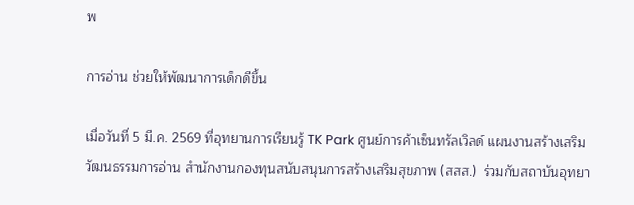พ

การอ่าน ช่วยให้พัฒนาการเด็กดีขึ้น

เมื่อวันที่ 5 มี.ค. 2569 ที่อุทยานการเรียนรู้ TK Park ศูนย์การค้าเซ็นทรัลเวิลด์ แผนงานสร้างเสริมวัฒนธรรมการอ่าน สำนักงานกองทุนสนับสนุนการสร้างเสริมสุขภาพ (สสส.)  ร่วมกับสถาบันอุทยา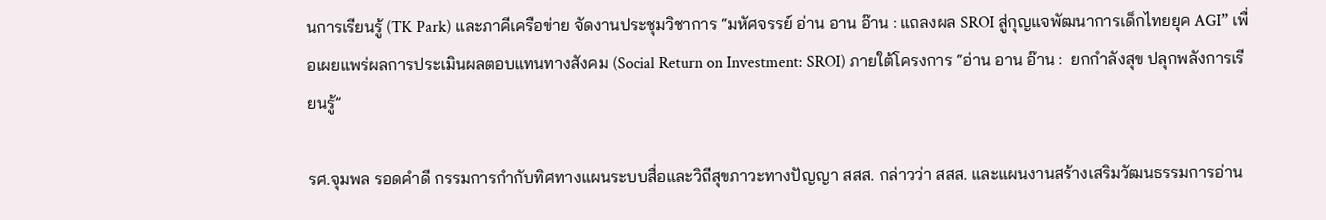นการเรียนรู้ (TK Park) และภาคีเครือข่าย จัดงานประชุมวิชาการ “มหัศจรรย์ อ่าน อาน อ๊าน : แถลงผล SROI สู่กุญแจพัฒนาการเด็กไทยยุค AGI” เพื่อเผยแพร่ผลการประเมินผลตอบแทนทางสังคม (Social Return on Investment: SROI) ภายใต้โครงการ “อ่าน อาน อ๊าน :  ยกกำลังสุข ปลุกพลังการเรียนรู้”

รศ.จุมพล รอดคําดี กรรมการกํากับทิศทางแผนระบบสื่อและวิถีสุขภาวะทางปัญญา สสส. กล่าวว่า สสส. และแผนงานสร้างเสริมวัฒนธรรมการอ่าน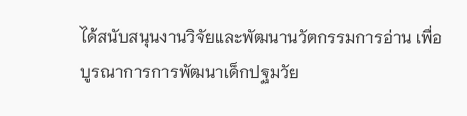ได้สนับสนุนงานวิจัยและพัฒนานวัตกรรมการอ่าน เพื่อบูรณาการการพัฒนาเด็กปฐมวัย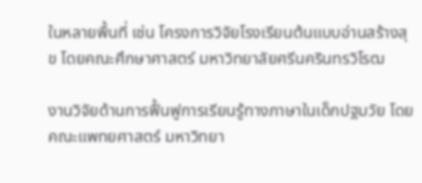ในหลายพื้นที่ เช่น โครงการวิจัยโรงเรียนต้นแบบอ่านสร้างสุข โดยคณะศึกษาศาสตร์ มหาวิทยาลัยศรีนครินทรวิโรฒ

งานวิจัยด้านการฟื้นฟูการเรียนรู้ทางภาษาในเด็กปฐมวัย โดยคณะแพทยศาสตร์ มหาวิทยา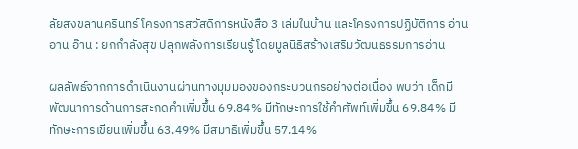ลัยสงขลานครินทร์ โครงการสวัสดิการหนังสือ 3 เล่มในบ้าน และโครงการปฏิบัติการ อ่าน อาน อ๊าน : ยกกำลังสุข ปลุกพลังการเรียนรู้ โดยมูลนิธิสร้างเสริมวัฒนธรรมการอ่าน

ผลลัพธ์จากการดำเนินงานผ่านทางมุมมองของกระบวนกรอย่างต่อเนื่อง พบว่า เด็กมีพัฒนาการด้านการสะกดคำเพิ่มขึ้น 69.84% มีทักษะการใช้คำศัพท์เพิ่มขึ้น 69.84% มีทักษะการเขียนเพิ่มขึ้น 63.49% มีสมาธิเพิ่มขึ้น 57.14%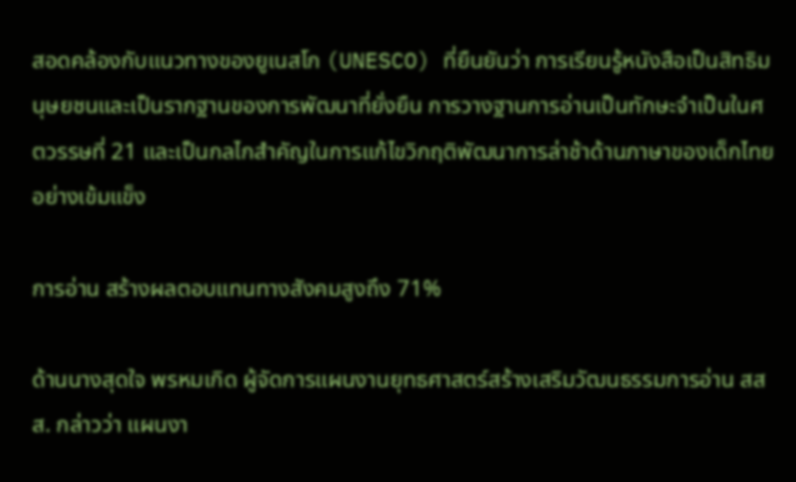สอดคล้องกับแนวทางของยูเนสโก (UNESCO) ที่ยืนยันว่า การเรียนรู้หนังสือเป็นสิทธิมนุษยชนและเป็นรากฐานของการพัฒนาที่ยั่งยืน การวางฐานการอ่านเป็นทักษะจำเป็นในศตวรรษที่ 21 และเป็นกลไกสำคัญในการแก้ไขวิกฤติพัฒนาการล่าช้าด้านภาษาของเด็กไทยอย่างเข้มแข็ง

การอ่าน สร้างผลตอบแทนทางสังคมสูงถึง 71%

ด้านนางสุดใจ พรหมเกิด ผู้จัดการแผนงานยุทธศาสตร์สร้างเสริมวัฒนธรรมการอ่าน สสส. กล่าวว่า แผนงา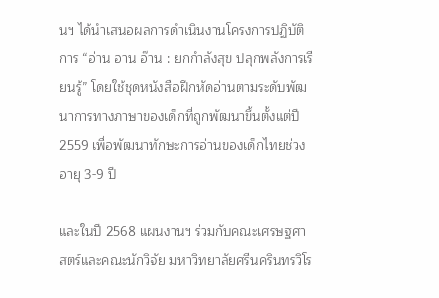นฯ ได้นำเสนอผลการดำเนินงานโครงการปฏิบัติการ “อ่าน อาน อ๊าน : ยกกำลังสุข ปลุกพลังการเรียนรู้” โดยใช้ชุดหนังสือฝึกหัดอ่านตามระดับพัฒนาการทางภาษาของเด็กที่ถูกพัฒนาขึ้นตั้งแต่ปี 2559 เพื่อพัฒนาทักษะการอ่านของเด็กไทยช่วงอายุ 3-9 ปี

และในปี 2568 แผนงานฯ ร่วมกับคณะเศรษฐศาสตร์และคณะนักวิจัย มหาวิทยาลัยศรีนครินทรวิโร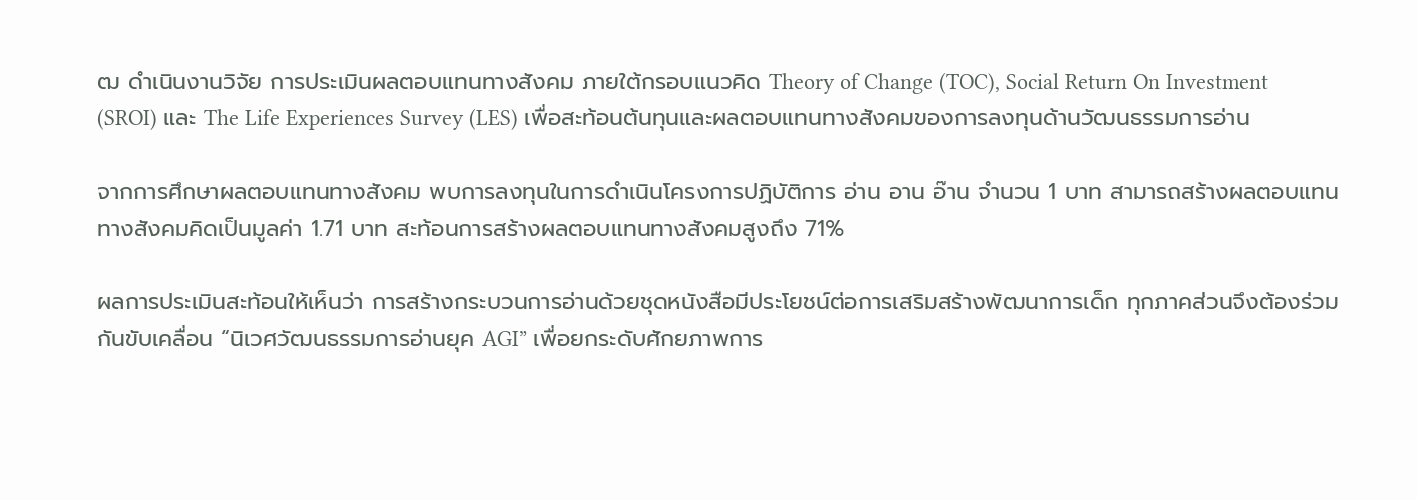ฒ ดำเนินงานวิจัย การประเมินผลตอบแทนทางสังคม ภายใต้กรอบแนวคิด Theory of Change (TOC), Social Return On Investment (SROI) และ The Life Experiences Survey (LES) เพื่อสะท้อนต้นทุนและผลตอบแทนทางสังคมของการลงทุนด้านวัฒนธรรมการอ่าน

จากการศึกษาผลตอบแทนทางสังคม พบการลงทุนในการดำเนินโครงการปฏิบัติการ อ่าน อาน อ๊าน จำนวน 1 บาท สามารถสร้างผลตอบแทนทางสังคมคิดเป็นมูลค่า 1.71 บาท สะท้อนการสร้างผลตอบแทนทางสังคมสูงถึง 71%

ผลการประเมินสะท้อนให้เห็นว่า การสร้างกระบวนการอ่านด้วยชุดหนังสือมีประโยชน์ต่อการเสริมสร้างพัฒนาการเด็ก ทุกภาคส่วนจึงต้องร่วมกันขับเคลื่อน “นิเวศวัฒนธรรมการอ่านยุค AGI” เพื่อยกระดับศักยภาพการ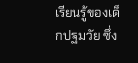เรียนรู้ของเด็กปฐมวัย ซึ่ง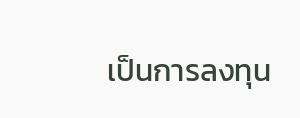เป็นการลงทุน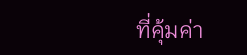ที่คุ้มค่า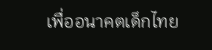เพื่ออนาคตเด็กไทย